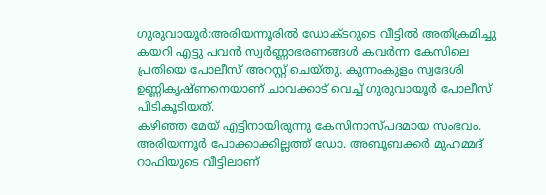ഗുരുവായൂർ:അരിയന്നൂരിൽ ഡോക്ടറുടെ വീട്ടിൽ അതിക്രമിച്ചു കയറി എട്ടു പവൻ സ്വർണ്ണാഭരണങ്ങൾ കവർന്ന കേസിലെ പ്രതിയെ പോലീസ് അറസ്റ്റ് ചെയ്തു. കുന്നംകുളം സ്വദേശി ഉണ്ണികൃഷ്ണനെയാണ് ചാവക്കാട് വെച്ച് ഗുരുവായൂർ പോലീസ് പിടികൂടിയത്.
കഴിഞ്ഞ മേയ് എട്ടിനായിരുന്നു കേസിനാസ്പദമായ സംഭവം. അരിയന്നൂർ പോക്കാക്കില്ലത്ത് ഡോ. അബൂബക്കർ മുഹമ്മദ് റാഫിയുടെ വീട്ടിലാണ്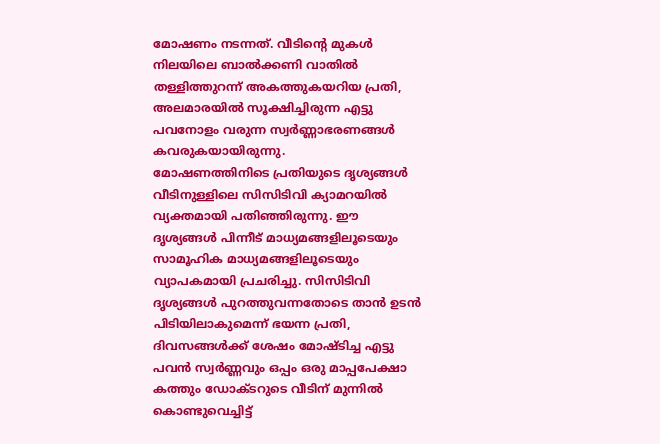മോഷണം നടന്നത്. വീടിന്റെ മുകൾ നിലയിലെ ബാൽക്കണി വാതിൽ തള്ളിത്തുറന്ന് അകത്തുകയറിയ പ്രതി, അലമാരയിൽ സൂക്ഷിച്ചിരുന്ന എട്ടു പവനോളം വരുന്ന സ്വർണ്ണാഭരണങ്ങൾ കവരുകയായിരുന്നു.
മോഷണത്തിനിടെ പ്രതിയുടെ ദൃശ്യങ്ങൾ വീടിനുള്ളിലെ സിസിടിവി ക്യാമറയിൽ വ്യക്തമായി പതിഞ്ഞിരുന്നു. ഈ ദൃശ്യങ്ങൾ പിന്നീട് മാധ്യമങ്ങളിലൂടെയും സാമൂഹിക മാധ്യമങ്ങളിലൂടെയും വ്യാപകമായി പ്രചരിച്ചു. സിസിടിവി ദൃശ്യങ്ങൾ പുറത്തുവന്നതോടെ താൻ ഉടൻ പിടിയിലാകുമെന്ന് ഭയന്ന പ്രതി, ദിവസങ്ങൾക്ക് ശേഷം മോഷ്ടിച്ച എട്ടു പവൻ സ്വർണ്ണവും ഒപ്പം ഒരു മാപ്പപേക്ഷാ കത്തും ഡോക്ടറുടെ വീടിന് മുന്നിൽ കൊണ്ടുവെച്ചിട്ട്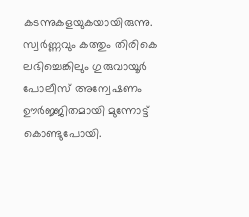കടന്നുകളയുകയായിരുന്നു.
സ്വർണ്ണവും കത്തും തിരികെ ലഭിച്ചെങ്കിലും ഗുരുവായൂർ പോലീസ് അന്വേഷണം ഊർജ്ജിതമായി മുന്നോട്ട് കൊണ്ടുപോയി.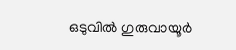ഒടുവിൽ ഗുരുവായൂർ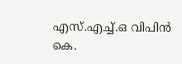എസ്.എച്ച്.ഒ വിപിൻ കെ.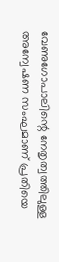വേണുഗോപാലിന്റെ നേതൃത്വത്തിലുള്ള അന്വേഷണ സംഘമാണ് പ്രതിയെ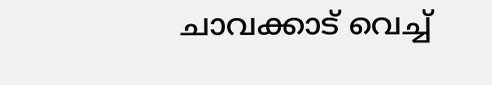ചാവക്കാട് വെച്ച്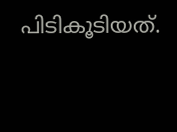പിടികൂടിയത്.